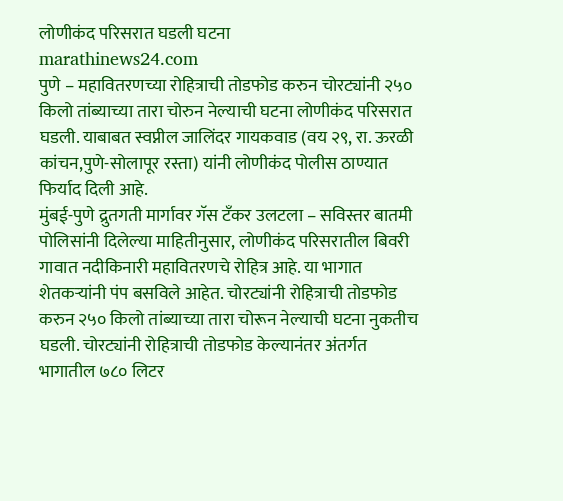लोणीकंद परिसरात घडली घटना
marathinews24.com
पुणे – महावितरणच्या रोहित्राची तोडफोड करुन चोरट्यांनी २५० किलो तांब्याच्या तारा चोरुन नेल्याची घटना लोणीकंद परिसरात घडली. याबाबत स्वप्नील जालिंदर गायकवाड (वय २९, रा. ऊरळी कांचन,पुणे-सोलापूर रस्ता) यांनी लोणीकंद पोलीस ठाण्यात फिर्याद दिली आहे.
मुंबई-पुणे द्रुतगती मार्गावर गॅस टँकर उलटला – सविस्तर बातमी
पोलिसांनी दिलेल्या माहितीनुसार, लोणीकंद परिसरातील बिवरी गावात नदीकिनारी महावितरणचे रोहित्र आहे. या भागात शेतकऱ्यांनी पंप बसविले आहेत. चोरट्यांनी रोहित्राची तोडफोड करुन २५० किलो तांब्याच्या तारा चोरून नेल्याची घटना नुकतीच घडली. चोरट्यांनी रोहित्राची तोडफोड केल्यानंतर अंतर्गत भागातील ७८० लिटर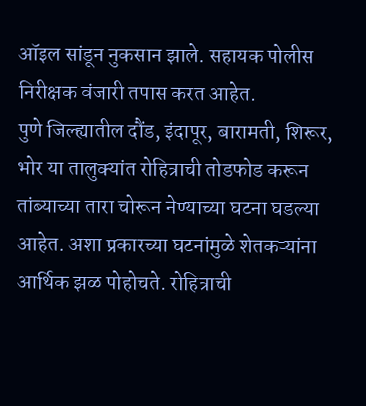ऑइल सांडून नुकसान झाले. सहायक पोलीस निरीक्षक वंजारी तपास करत आहेत.
पुणे जिल्ह्यातील दौंड, इंदापूर, बारामती, शिरूर, भोर या तालुक्यांत रोहित्राची तोडफोड करून तांब्याच्या तारा चोरून नेण्याच्या घटना घडल्या आहेत. अशा प्रकारच्या घटनांमुळे शेतकऱ्यांना आर्थिक झळ पोहोचते. रोहित्राची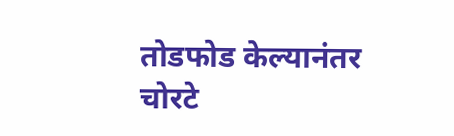तोडफोड केल्यानंतर चोरटे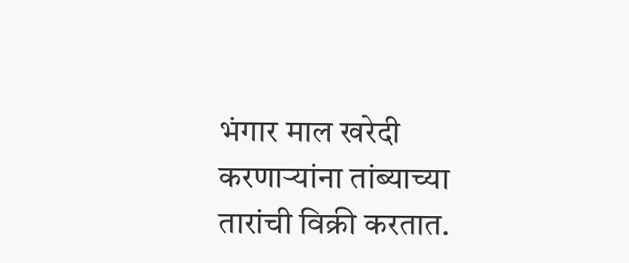भंगार माल खरेदी करणाऱ्यांना तांब्याच्या तारांची विक्री करतात.